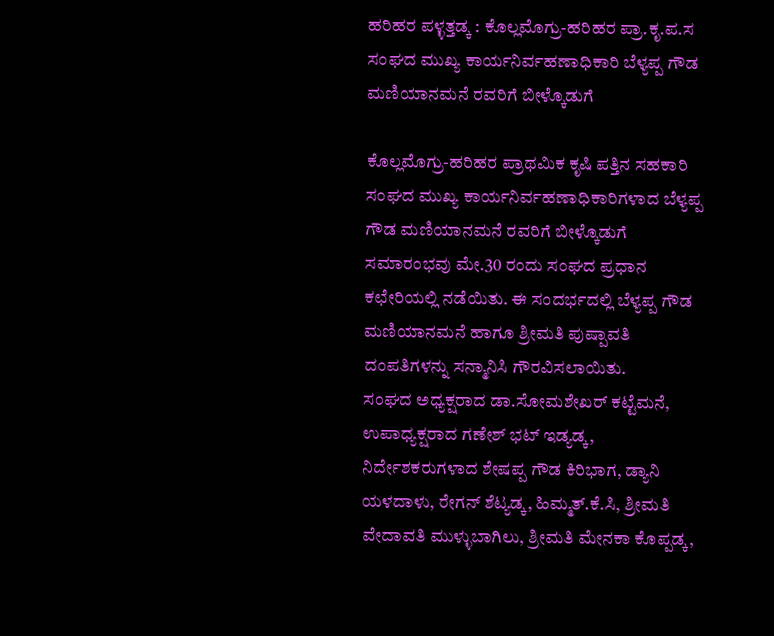ಹರಿಹರ ಪಳ್ಳತ್ತಡ್ಕ : ಕೊಲ್ಲಮೊಗ್ರು-ಹರಿಹರ ಪ್ರಾ.ಕೃ.ಪ.ಸ ಸಂಘದ ಮುಖ್ಯ ಕಾರ್ಯನಿರ್ವಹಣಾಧಿಕಾರಿ ಬೆಳ್ಯಪ್ಪ ಗೌಡ ಮಣಿಯಾನಮನೆ ರವರಿಗೆ ಬೀಳ್ಕೊಡುಗೆ

ಕೊಲ್ಲಮೊಗ್ರು-ಹರಿಹರ ಪ್ರಾಥಮಿಕ ಕೃಷಿ ಪತ್ತಿನ ಸಹಕಾರಿ ಸಂಘದ ಮುಖ್ಯ ಕಾರ್ಯನಿರ್ವಹಣಾಧಿಕಾರಿಗಳಾದ ಬೆಳ್ಯಪ್ಪ ಗೌಡ ಮಣಿಯಾನಮನೆ ರವರಿಗೆ ಬೀಳ್ಕೊಡುಗೆ ಸಮಾರಂಭವು ಮೇ.30 ರಂದು ಸಂಘದ ಪ್ರಧಾನ ಕಛೇರಿಯಲ್ಲಿ ನಡೆಯಿತು. ಈ ಸಂದರ್ಭದಲ್ಲಿ ಬೆಳ್ಯಪ್ಪ ಗೌಡ ಮಣಿಯಾನಮನೆ ಹಾಗೂ ಶ್ರೀಮತಿ ಪುಷ್ಪಾವತಿ ದಂಪತಿಗಳನ್ನು ಸನ್ಮಾನಿಸಿ ಗೌರವಿಸಲಾಯಿತು.
ಸಂಘದ ಅಧ್ಯಕ್ಷರಾದ ಡಾ.ಸೋಮಶೇಖರ್ ಕಟ್ಟೆಮನೆ, ಉಪಾಧ್ಯಕ್ಷರಾದ ಗಣೇಶ್ ಭಟ್ ಇಡ್ಯಡ್ಕ, ನಿರ್ದೇಶಕರುಗಳಾದ ಶೇಷಪ್ಪ ಗೌಡ ಕಿರಿಭಾಗ, ಡ್ಯಾನಿ ಯಳದಾಳು, ರೇಗನ್ ಶೆಟ್ಯಡ್ಕ, ಹಿಮ್ಮತ್.ಕೆ.ಸಿ, ಶ್ರೀಮತಿ ವೇದಾವತಿ ಮುಳ್ಳುಬಾಗಿಲು, ಶ್ರೀಮತಿ ಮೇನಕಾ ಕೊಪ್ಪಡ್ಕ,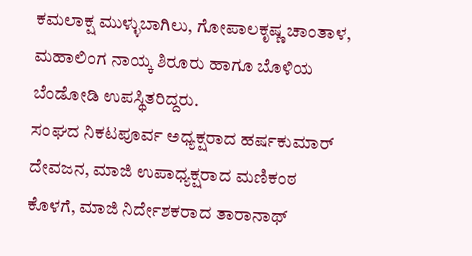ಕಮಲಾಕ್ಷ ಮುಳ್ಳುಬಾಗಿಲು, ಗೋಪಾಲಕೃಷ್ಣ ಚಾಂತಾಳ, ಮಹಾಲಿಂಗ ನಾಯ್ಕ ಶಿರೂರು ಹಾಗೂ ಬೊಳಿಯ ಬೆಂಡೋಡಿ ಉಪಸ್ಥಿತರಿದ್ದರು.
ಸಂಘದ ನಿಕಟಪೂರ್ವ ಅಧ್ಯಕ್ಷರಾದ ಹರ್ಷಕುಮಾರ್ ದೇವಜನ, ಮಾಜಿ ಉಪಾಧ್ಯಕ್ಷರಾದ ಮಣಿಕಂಠ ಕೊಳಗೆ, ಮಾಜಿ ನಿರ್ದೇಶಕರಾದ ತಾರಾನಾಥ್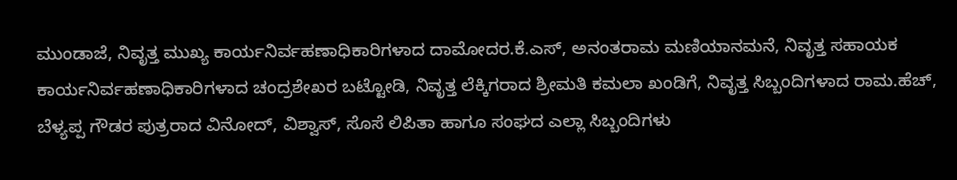ಮುಂಡಾಜೆ, ನಿವೃತ್ತ ಮುಖ್ಯ ಕಾರ್ಯನಿರ್ವಹಣಾಧಿಕಾರಿಗಳಾದ ದಾಮೋದರ.ಕೆ.ಎಸ್, ಅನಂತರಾಮ ಮಣಿಯಾನಮನೆ, ನಿವೃತ್ತ ಸಹಾಯಕ ಕಾರ್ಯನಿರ್ವಹಣಾಧಿಕಾರಿಗಳಾದ ಚಂದ್ರಶೇಖರ ಬಟ್ಟೋಡಿ, ನಿವೃತ್ತ ಲೆಕ್ಕಿಗರಾದ ಶ್ರೀಮತಿ ಕಮಲಾ ಖಂಡಿಗೆ, ನಿವೃತ್ತ ಸಿಬ್ಬಂದಿಗಳಾದ ರಾಮ.ಹೆಚ್, ಬೆಳ್ಯಪ್ಪ ಗೌಡರ ಪುತ್ರರಾದ ವಿನೋದ್, ವಿಶ್ವಾಸ್, ಸೊಸೆ ಲಿಪಿತಾ ಹಾಗೂ ಸಂಘದ ಎಲ್ಲಾ ಸಿಬ್ಬಂದಿಗಳು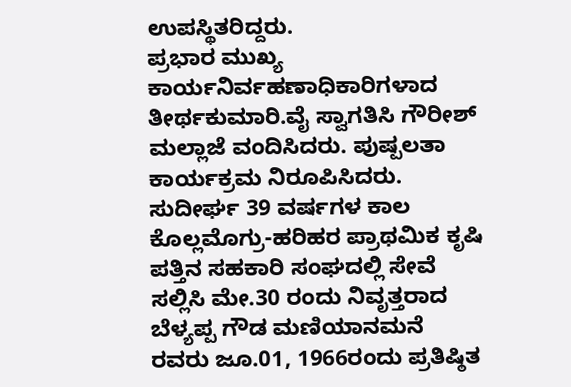ಉಪಸ್ಥಿತರಿದ್ದರು.
ಪ್ರಭಾರ ಮುಖ್ಯ ಕಾರ್ಯನಿರ್ವಹಣಾಧಿಕಾರಿಗಳಾದ ತೀರ್ಥಕುಮಾರಿ.ವೈ ಸ್ವಾಗತಿಸಿ ಗೌರೀಶ್ ಮಲ್ಲಾಜೆ ವಂದಿಸಿದರು. ಪುಷ್ಪಲತಾ ಕಾರ್ಯಕ್ರಮ ನಿರೂಪಿಸಿದರು.
ಸುದೀರ್ಘ 39 ವರ್ಷಗಳ ಕಾಲ ಕೊಲ್ಲಮೊಗ್ರು-ಹರಿಹರ ಪ್ರಾಥಮಿಕ ಕೃಷಿ ಪತ್ತಿನ ಸಹಕಾರಿ ಸಂಘದಲ್ಲಿ ಸೇವೆ ಸಲ್ಲಿಸಿ ಮೇ.30 ರಂದು ನಿವೃತ್ತರಾದ ಬೆಳ್ಯಪ್ಪ ಗೌಡ ಮಣಿಯಾನಮನೆ ರವರು ಜೂ.01, 1966ರಂದು ಪ್ರತಿಷ್ಠಿತ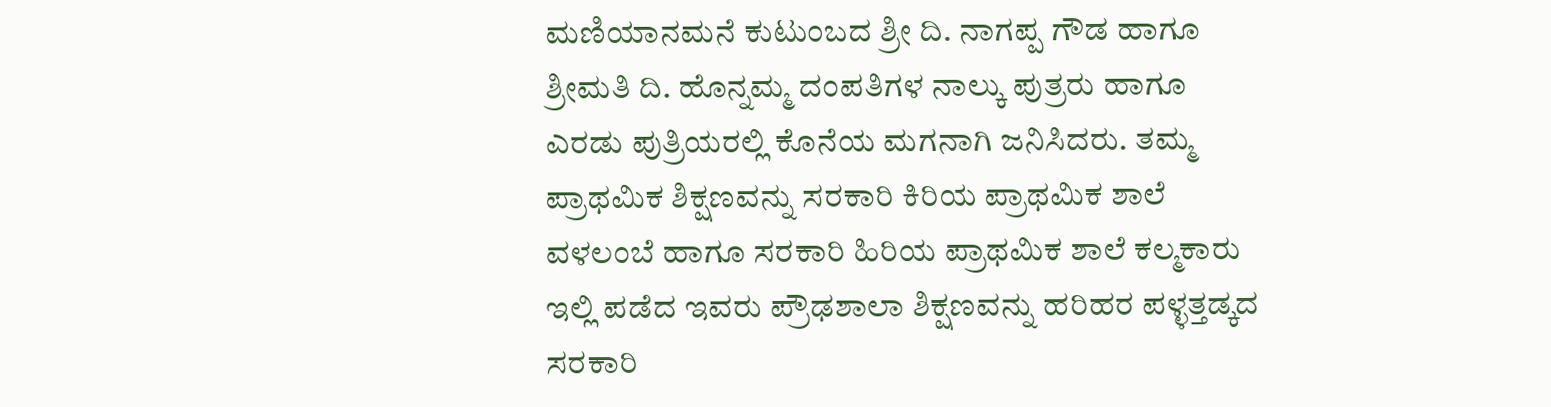ಮಣಿಯಾನಮನೆ ಕುಟುಂಬದ ಶ್ರೀ ದಿ. ನಾಗಪ್ಪ ಗೌಡ ಹಾಗೂ ಶ್ರೀಮತಿ ದಿ. ಹೊನ್ನಮ್ಮ ದಂಪತಿಗಳ ನಾಲ್ಕು ಪುತ್ರರು ಹಾಗೂ ಎರಡು ಪುತ್ರಿಯರಲ್ಲಿ ಕೊನೆಯ ಮಗನಾಗಿ ಜನಿಸಿದರು. ತಮ್ಮ ಪ್ರಾಥಮಿಕ ಶಿಕ್ಷಣವನ್ನು ಸರಕಾರಿ ಕಿರಿಯ ಪ್ರಾಥಮಿಕ ಶಾಲೆ ವಳಲಂಬೆ ಹಾಗೂ ಸರಕಾರಿ ಹಿರಿಯ ಪ್ರಾಥಮಿಕ ಶಾಲೆ ಕಲ್ಮಕಾರು ಇಲ್ಲಿ ಪಡೆದ ಇವರು ಪ್ರೌಢಶಾಲಾ ಶಿಕ್ಷಣವನ್ನು ಹರಿಹರ ಪಳ್ಳತ್ತಡ್ಕದ ಸರಕಾರಿ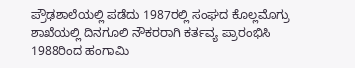ಪ್ರೌಢಶಾಲೆಯಲ್ಲಿ ಪಡೆದು 1987ರಲ್ಲಿ ಸಂಘದ ಕೊಲ್ಲಮೊಗ್ರು ಶಾಖೆಯಲ್ಲಿ ದಿನಗೂಲಿ ನೌಕರರಾಗಿ ಕರ್ತವ್ಯ ಪ್ರಾರಂಭಿಸಿ 1988ರಿಂದ ಹಂಗಾಮಿ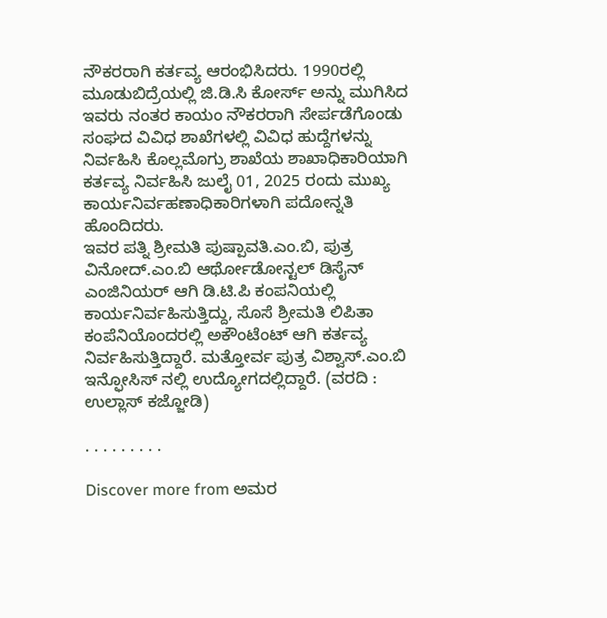ನೌಕರರಾಗಿ ಕರ್ತವ್ಯ ಆರಂಭಿಸಿದರು. 1990ರಲ್ಲಿ ಮೂಡುಬಿದ್ರೆಯಲ್ಲಿ ಜಿ.ಡಿ.ಸಿ ಕೋರ್ಸ್ ಅನ್ನು ಮುಗಿಸಿದ ಇವರು ನಂತರ ಕಾಯಂ ನೌಕರರಾಗಿ ಸೇರ್ಪಡೆಗೊಂಡು ಸಂಘದ ವಿವಿಧ ಶಾಖೆಗಳಲ್ಲಿ ವಿವಿಧ ಹುದ್ದೆಗಳನ್ನು ನಿರ್ವಹಿಸಿ ಕೊಲ್ಲಮೊಗ್ರು ಶಾಖೆಯ ಶಾಖಾಧಿಕಾರಿಯಾಗಿ ಕರ್ತವ್ಯ ನಿರ್ವಹಿಸಿ ಜುಲೈ 01, 2025 ರಂದು ಮುಖ್ಯ ಕಾರ್ಯನಿರ್ವಹಣಾಧಿಕಾರಿಗಳಾಗಿ ಪದೋನ್ನತಿ ಹೊಂದಿದರು.
ಇವರ ಪತ್ನಿ ಶ್ರೀಮತಿ ಪುಷ್ಪಾವತಿ.ಎಂ.ಬಿ, ಪುತ್ರ ವಿನೋದ್.ಎಂ.ಬಿ ಆರ್ಥೋಡೋನ್ಟಲ್ ಡಿಸೈನ್ ಎಂಜಿನಿಯರ್ ಆಗಿ ಡಿ.ಟಿ.ಪಿ ಕಂಪನಿಯಲ್ಲಿ ಕಾರ್ಯನಿರ್ವಹಿಸುತ್ತಿದ್ದು, ಸೊಸೆ ಶ್ರೀಮತಿ ಲಿಪಿತಾ ಕಂಪೆನಿಯೊಂದರಲ್ಲಿ ಅಕೌಂಟೆಂಟ್ ಆಗಿ ಕರ್ತವ್ಯ ನಿರ್ವಹಿಸುತ್ತಿದ್ದಾರೆ. ಮತ್ತೋರ್ವ ಪುತ್ರ ವಿಶ್ವಾಸ್.ಎಂ.ಬಿ ಇನ್ಫೋಸಿಸ್ ನಲ್ಲಿ ಉದ್ಯೋಗದಲ್ಲಿದ್ದಾರೆ. (ವರದಿ : ಉಲ್ಲಾಸ್ ಕಜ್ಜೋಡಿ)

. . . . . . . . .

Discover more from ಅಮರ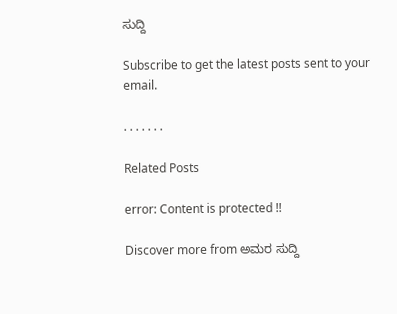ಸುದ್ದಿ

Subscribe to get the latest posts sent to your email.

. . . . . . .

Related Posts

error: Content is protected !!

Discover more from ಅಮರ ಸುದ್ದಿ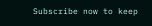Subscribe now to keep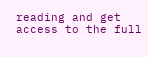reading and get access to the full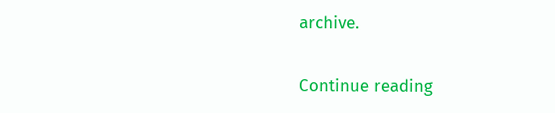archive.

Continue reading